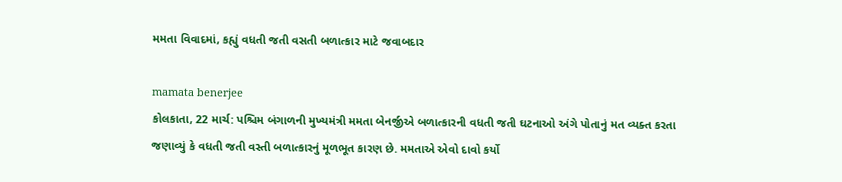મમતા વિવાદમાં, કહ્યું વધતી જતી વસતી બળાત્કાર માટે જવાબદાર

mamata benerjee
કોલકાતા, 22 માર્ચ: પશ્ચિમ બંગાળની મુખ્યમંત્રી મમતા બેનર્જીએ બળાત્કારની વધતી જતી ઘટનાઓ અંગે પોતાનું મત વ્યક્ત કરતા જણાવ્યું કે વધતી જતી વસ્તી બળાત્કારનું મૂળભૂત કારણ છે. મમતાએ એવો દાવો કર્યો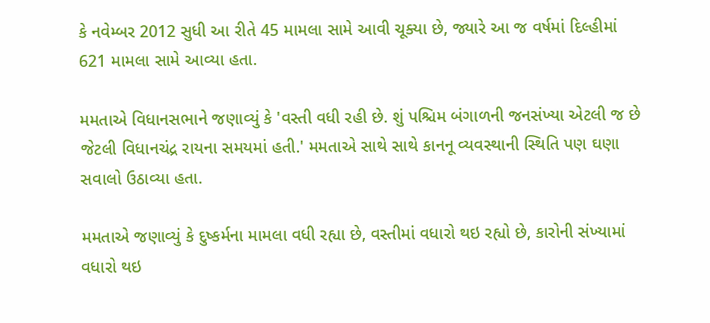કે નવેમ્બર 2012 સુધી આ રીતે 45 મામલા સામે આવી ચૂક્યા છે, જ્યારે આ જ વર્ષમાં દિલ્હીમાં 621 મામલા સામે આવ્યા હતા.

મમતાએ વિધાનસભાને જણાવ્યું કે 'વસ્તી વધી રહી છે. શું પશ્ચિમ બંગાળની જનસંખ્યા એટલી જ છે જેટલી વિધાનચંદ્ર રાયના સમયમાં હતી.' મમતાએ સાથે સાથે કાનનૂ વ્યવસ્થાની સ્થિતિ પણ ઘણા સવાલો ઉઠાવ્યા હતા.

મમતાએ જણાવ્યું કે દુષ્કર્મના મામલા વધી રહ્યા છે, વસ્તીમાં વધારો થઇ રહ્યો છે, કારોની સંખ્યામાં વધારો થઇ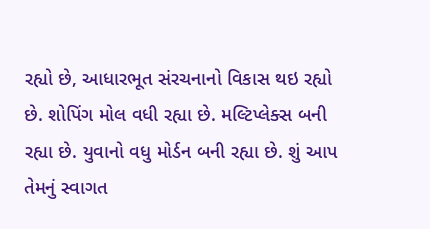રહ્યો છે, આધારભૂત સંરચનાનો વિકાસ થઇ રહ્યો છે. શોપિંગ મોલ વધી રહ્યા છે. મલ્ટિપ્લેક્સ બની રહ્યા છે. યુવાનો વધુ મોર્ડન બની રહ્યા છે. શું આપ તેમનું સ્વાગત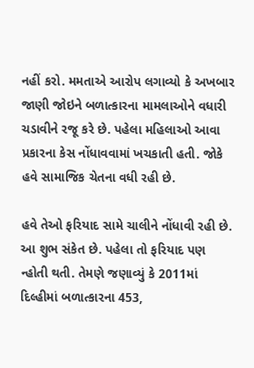નહીં કરો. મમતાએ આરોપ લગાવ્યો કે અખબાર જાણી જોઇને બળાત્કારના મામલાઓને વધારી ચડાવીને રજૂ કરે છે. પહેલા મહિલાઓ આવા પ્રકારના કેસ નોંધાવવામાં ખચકાતી હતી. જોકે હવે સામાજિક ચેતના વધી રહી છે.

હવે તેઓ ફરિયાદ સામે ચાલીને નોંધાવી રહી છે. આ શુભ સંકેત છે. પહેલા તો ફરિયાદ પણ ન્હોતી થતી. તેમણે જણાવ્યું કે 2011માં દિલ્હીમાં બળાત્કારના 453,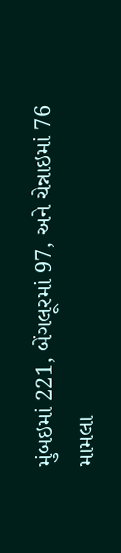મુંબઇમાં 221, બેંગલૂરમાં 97, અને ચેન્નાઇમાં 76 મામલા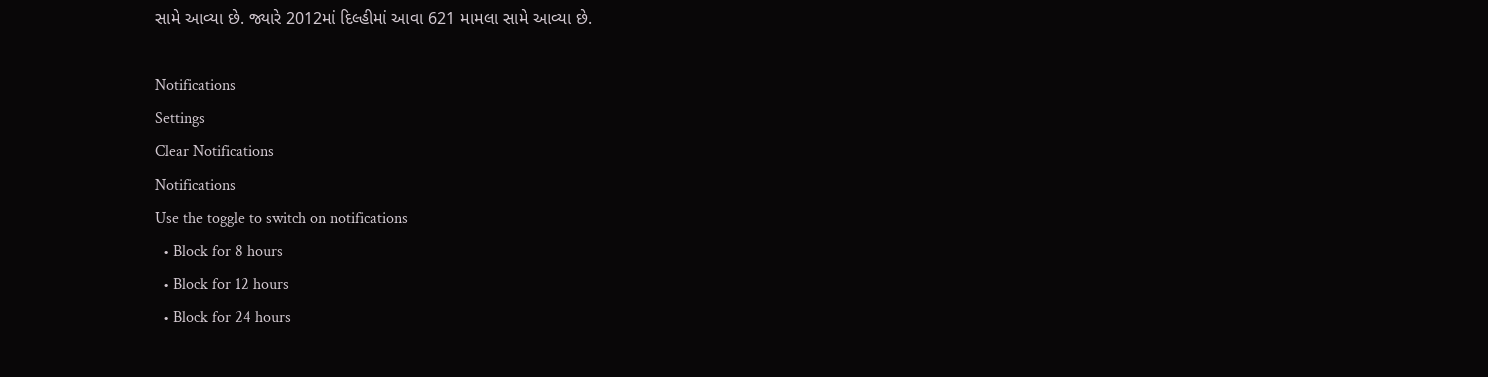સામે આવ્યા છે. જ્યારે 2012માં દિલ્હીમાં આવા 621 મામલા સામે આવ્યા છે.

Notifications
Settings
Clear Notifications
Notifications
Use the toggle to switch on notifications
  • Block for 8 hours
  • Block for 12 hours
  • Block for 24 hours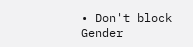• Don't block
Gender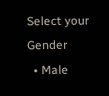Select your Gender
  • Male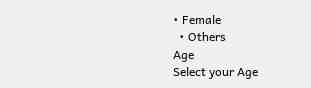• Female
  • Others
Age
Select your Age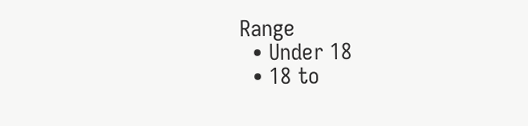Range
  • Under 18
  • 18 to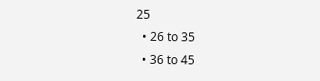25
  • 26 to 35
  • 36 to 45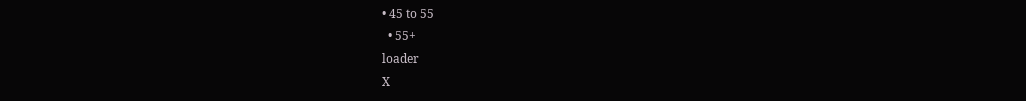• 45 to 55
  • 55+
loader
X